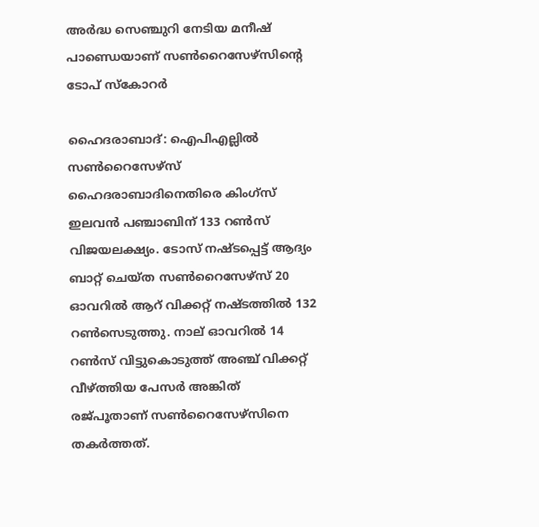അര്‍ദ്ധ സെഞ്ചുറി നേടിയ മനീഷ് പാണ്ഡെയാണ് സണ്‍റൈസേഴ്സിന്‍റെ ടോപ് സ്കോറര്‍

ഹൈദരാബാദ്: ഐപിഎല്ലില്‍ സണ്‍റൈസേഴ്സ് ഹൈദരാബാദിനെതിരെ കിംഗ്സ് ഇലവന്‍ പഞ്ചാബിന് 133 റണ്‍സ് വിജയലക്ഷ്യം. ടോസ് നഷ്ടപ്പെട്ട് ആദ്യം ബാറ്റ് ചെയ്ത സണ്‍റൈസേഴ്സ് 20 ഓവറില്‍ ആറ് വിക്കറ്റ് നഷ്ടത്തില്‍ 132 റണ്‍സെടുത്തു. നാല് ഓവറില്‍ 14 റണ്‍സ് വിട്ടുകൊടുത്ത് അഞ്ച് വിക്കറ്റ് വീഴ്ത്തിയ പേസര്‍ അങ്കിത് രജ്പൂതാണ് സണ്‍റൈസേഴ്സിനെ തകര്‍ത്തത്.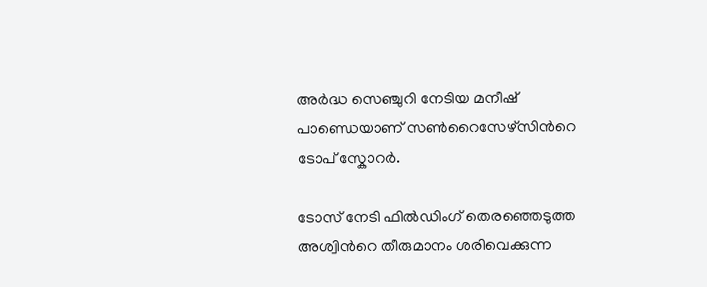അര്‍ദ്ധ സെഞ്ചുറി നേടിയ മനീഷ് പാണ്ഡെയാണ് സണ്‍റൈസേഴ്സിന്‍റെ ടോപ് സ്കോറര്‍.

ടോസ് നേടി ഫില്‍ഡിംഗ് തെരഞ്ഞെടുത്ത അശ്വിന്‍റെ തീരുമാനം ശരിവെക്കുന്ന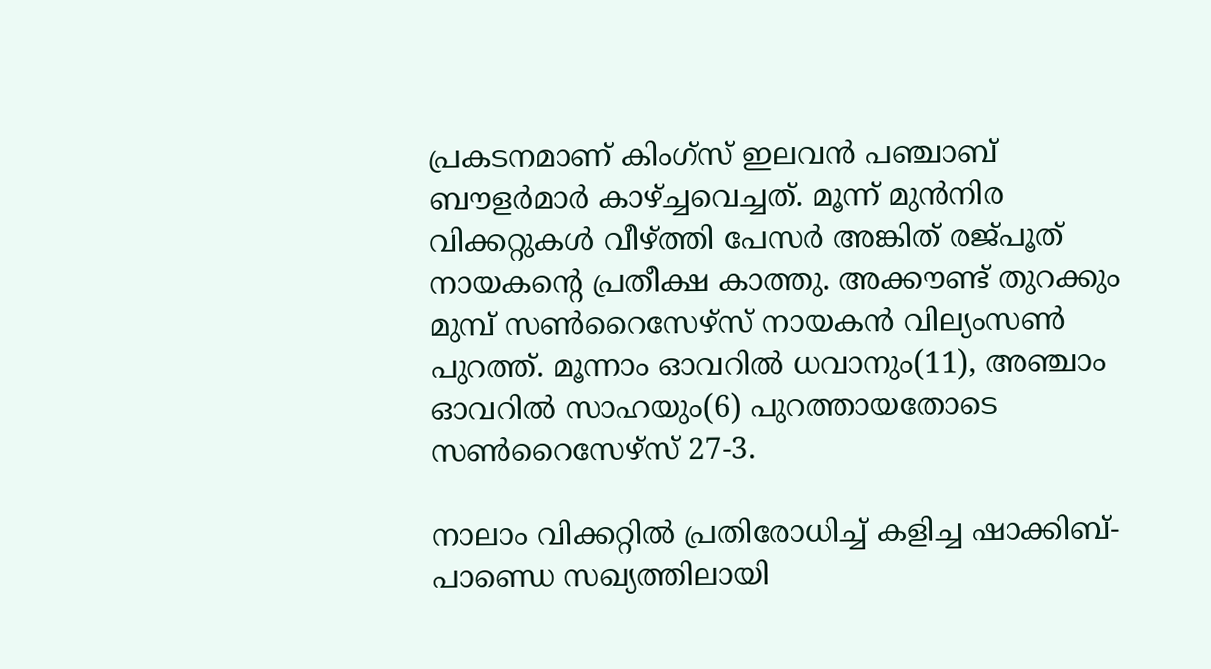പ്രകടനമാണ് കിംഗ്സ് ഇലവന്‍ പഞ്ചാബ് ബൗളര്‍മാര്‍ കാഴ്ച്ചവെച്ചത്. മൂന്ന് മുന്‍നിര വിക്കറ്റുകള്‍ വീഴ്ത്തി പേസര്‍ അങ്കിത് രജ്പൂത് നായകന്‍റെ പ്രതീക്ഷ കാത്തു. അക്കൗണ്ട് തുറക്കും മുമ്പ് സണ്‍റൈസേഴ്സ് നായകന്‍ വില്യംസണ്‍ പുറത്ത്. മൂന്നാം ഓവറില്‍ ധവാനും(11), അഞ്ചാം ഓവറില്‍ സാഹയും(6) പുറത്തായതോടെ സണ്‍റൈസേഴ്സ് 27-3.

നാലാം വിക്കറ്റില്‍ പ്രതിരോധിച്ച് കളിച്ച ഷാക്കിബ്- പാണ്ഡെ സഖ്യത്തിലായി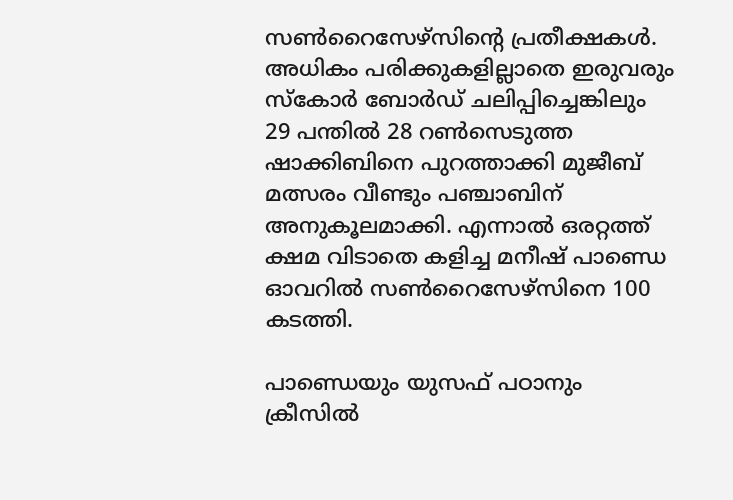സണ്‍റൈസേഴ്സിന്‍റെ പ്രതീക്ഷകള്‍. അധികം പരിക്കുകളില്ലാതെ ഇരുവരും സ്കോര്‍ ബോര്‍ഡ് ചലിപ്പിച്ചെങ്കിലും 29 പന്തില്‍ 28 റണ്‍സെടുത്ത ഷാക്കിബിനെ പുറത്താക്കി മുജീബ് മത്സരം വീണ്ടും പഞ്ചാബിന് അനുകൂലമാക്കി. എന്നാല്‍ ഒരറ്റത്ത് ക്ഷമ വിടാതെ കളിച്ച മനീഷ് പാണ്ഡെ ഓവറില്‍ സണ്‍റൈസേഴ്സിനെ 100 കടത്തി.

പാണ്ഡെയും യുസഫ് പഠാനും ക്രീസില്‍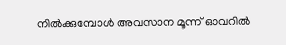നില്‍ക്കുമ്പോള്‍ അവസാന മൂന്ന് ഓവറില്‍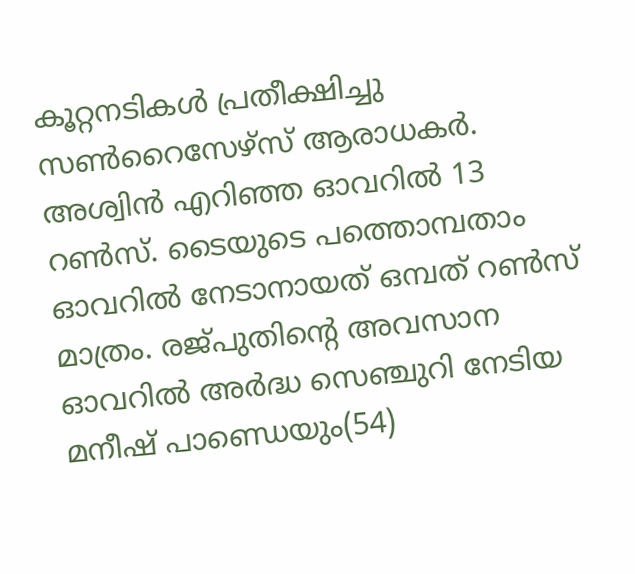കൂറ്റനടികള്‍ പ്രതീക്ഷിച്ചു സണ്‍റൈസേഴ്സ് ആരാധകര്‍. അശ്വിന്‍ എറിഞ്ഞ ഓവറില്‍ 13 റണ്‍സ്. ടൈയുടെ പത്തൊമ്പതാം ഓവറില്‍ നേടാനായത് ഒമ്പത് റണ്‍സ് മാത്രം. രജ്പുതിന്‍റെ അവസാന ഓവറില്‍ അര്‍ദ്ധ സെഞ്ചുറി നേടിയ മനീഷ് പാണ്ഡെയും(54)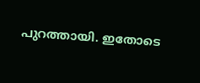പുറത്തായി. ഇതോടെ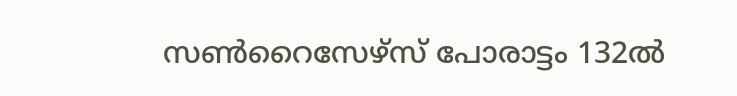സണ്‍റൈസേഴ്സ് പോരാട്ടം 132ല്‍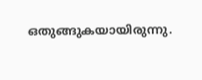ഒതുങ്ങുകയായിരുന്നു.